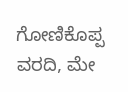ಗೋಣಿಕೊಪ್ಪ ವರದಿ, ಮೇ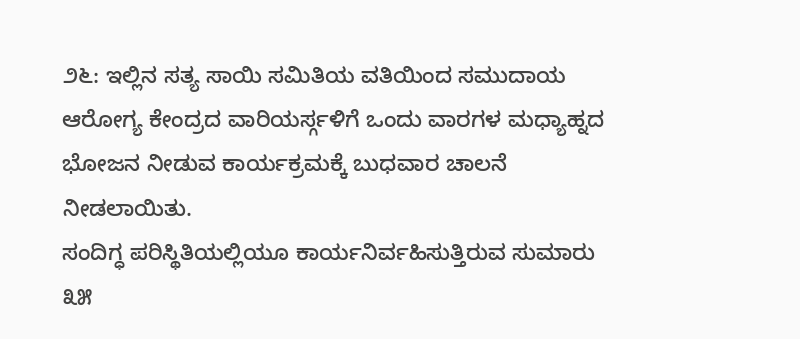೨೬: ಇಲ್ಲಿನ ಸತ್ಯ ಸಾಯಿ ಸಮಿತಿಯ ವತಿಯಿಂದ ಸಮುದಾಯ ಆರೋಗ್ಯ ಕೇಂದ್ರದ ವಾರಿಯರ್ಸ್ಗಳಿಗೆ ಒಂದು ವಾರಗಳ ಮಧ್ಯಾಹ್ನದ ಭೋಜನ ನೀಡುವ ಕಾರ್ಯಕ್ರಮಕ್ಕೆ ಬುಧವಾರ ಚಾಲನೆ ನೀಡಲಾಯಿತು.
ಸಂದಿಗ್ಧ ಪರಿಸ್ಥಿತಿಯಲ್ಲಿಯೂ ಕಾರ್ಯನಿರ್ವಹಿಸುತ್ತಿರುವ ಸುಮಾರು ೩೫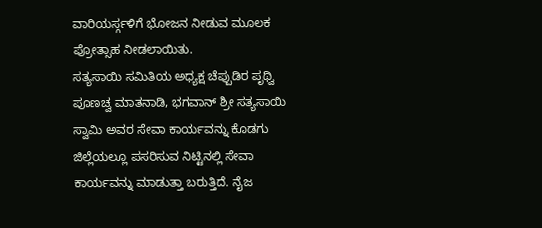ವಾರಿಯರ್ಸ್ಗಳಿಗೆ ಭೋಜನ ನೀಡುವ ಮೂಲಕ ಪ್ರೋತ್ಸಾಹ ನೀಡಲಾಯಿತು.
ಸತ್ಯಸಾಯಿ ಸಮಿತಿಯ ಅಧ್ಯಕ್ಷ ಚೆಪ್ಪುಡಿರ ಪೃಥ್ವಿ ಪೂಣಚ್ವ ಮಾತನಾಡಿ, ಭಗವಾನ್ ಶ್ರೀ ಸತ್ಯಸಾಯಿ ಸ್ವಾಮಿ ಅವರ ಸೇವಾ ಕಾರ್ಯವನ್ನು ಕೊಡಗು ಜಿಲ್ಲೆಯಲ್ಲೂ ಪಸರಿಸುವ ನಿಟ್ಟಿನಲ್ಲಿ ಸೇವಾ ಕಾರ್ಯವನ್ನು ಮಾಡುತ್ತಾ ಬರುತ್ತಿದೆ. ನೈಜ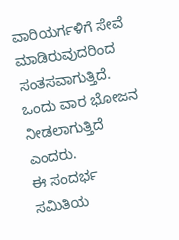ವಾರಿಯರ್ಗಳಿಗೆ ಸೇವೆ ಮಾಡಿರುವುದರಿಂದ ಸಂತಸವಾಗುತ್ತಿದೆ. ಒಂದು ವಾರ ಭೋಜನ ನೀಡಲಾಗುತ್ತಿದೆ ಎಂದರು.
ಈ ಸಂದರ್ಭ ಸಮಿತಿಯ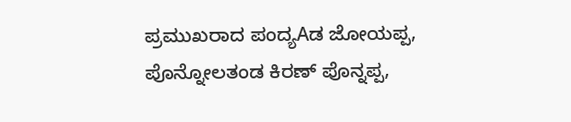ಪ್ರಮುಖರಾದ ಪಂದ್ಯAಡ ಜೋಯಪ್ಪ, ಪೊನ್ನೋಲತಂಡ ಕಿರಣ್ ಪೊನ್ನಪ್ಪ,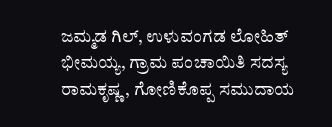ಜಮ್ಮಡ ಗಿಲ್, ಉಳುವಂಗಡ ಲೋಹಿತ್ ಭೀಮಯ್ಯ, ಗ್ರಾಮ ಪಂಚಾಯಿತಿ ಸದಸ್ಯ ರಾಮಕೃಷ್ಣ, ಗೋಣಿಕೊಪ್ಪ ಸಮುದಾಯ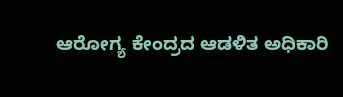ಆರೋಗ್ಯ ಕೇಂದ್ರದ ಆಡಳಿತ ಅಧಿಕಾರಿ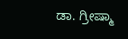ಡಾ. ಗ್ರೀಷ್ಮಾ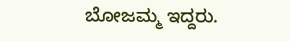ಬೋಜಮ್ಮ ಇದ್ದರು.